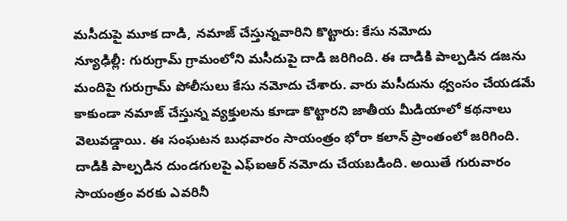మసీదుపై మూక దాడి, నమాజ్ చేస్తున్నవారిని కొట్టారు: కేసు నమోదు
న్యూఢిల్లీ: గురుగ్రామ్ గ్రామంలోని మసీదుపై దాడి జరిగింది. ఈ దాడికి పాల్పడిన డజను మందిపై గురుగ్రామ్ పోలీసులు కేసు నమోదు చేశారు. వారు మసీదును ధ్వంసం చేయడమే కాకుండా నమాజ్ చేస్తున్న వ్యక్తులను కూడా కొట్టారని జాతీయ మీడియాలో కథనాలు వెలువడ్డాయి. ఈ సంఘటన బుధవారం సాయంత్రం భోరా కలాన్ ప్రాంతంలో జరిగింది.
దాడికి పాల్పడిన దుండగులపై ఎఫ్ఐఆర్ నమోదు చేయబడింది. అయితే గురువారం సాయంత్రం వరకు ఎవరినీ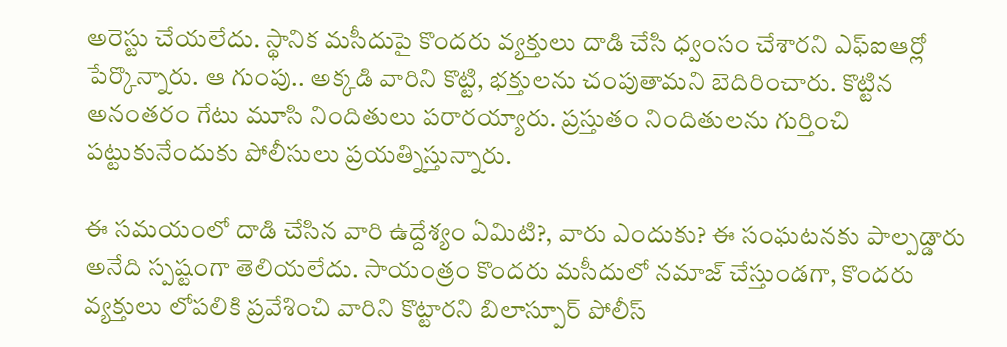అరెస్టు చేయలేదు. స్థానిక మసీదుపై కొందరు వ్యక్తులు దాడి చేసి ధ్వంసం చేశారని ఎఫ్ఐఆర్లో పేర్కొన్నారు. ఆ గుంపు.. అక్కడి వారిని కొట్టి, భక్తులను చంపుతామని బెదిరించారు. కొట్టిన అనంతరం గేటు మూసి నిందితులు పరారయ్యారు. ప్రస్తుతం నిందితులను గుర్తించి పట్టుకునేందుకు పోలీసులు ప్రయత్నిస్తున్నారు.

ఈ సమయంలో దాడి చేసిన వారి ఉద్దేశ్యం ఏమిటి?, వారు ఎందుకు? ఈ సంఘటనకు పాల్పడ్డారు అనేది స్పష్టంగా తెలియలేదు. సాయంత్రం కొందరు మసీదులో నమాజ్ చేస్తుండగా, కొందరు వ్యక్తులు లోపలికి ప్రవేశించి వారిని కొట్టారని బిలాస్పూర్ పోలీస్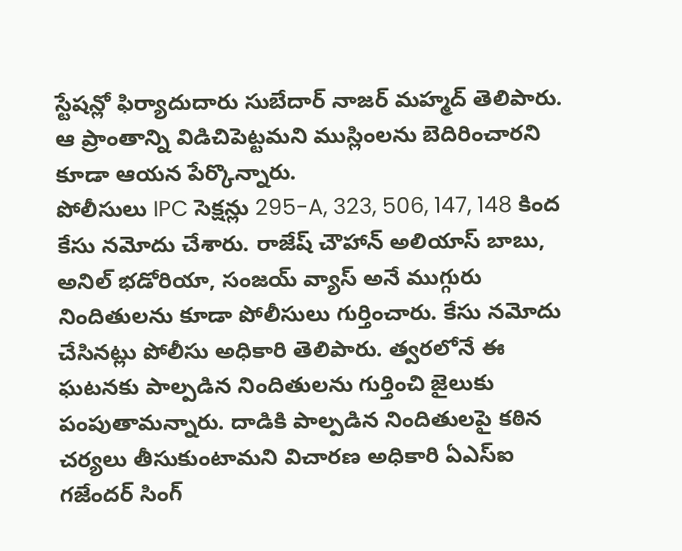స్టేషన్లో ఫిర్యాదుదారు సుబేదార్ నాజర్ మహ్మద్ తెలిపారు. ఆ ప్రాంతాన్ని విడిచిపెట్టమని ముస్లింలను బెదిరించారని కూడా ఆయన పేర్కొన్నారు.
పోలీసులు IPC సెక్షన్లు 295-A, 323, 506, 147, 148 కింద కేసు నమోదు చేశారు. రాజేష్ చౌహాన్ అలియాస్ బాబు, అనిల్ భడోరియా, సంజయ్ వ్యాస్ అనే ముగ్గురు నిందితులను కూడా పోలీసులు గుర్తించారు. కేసు నమోదు చేసినట్లు పోలీసు అధికారి తెలిపారు. త్వరలోనే ఈ ఘటనకు పాల్పడిన నిందితులను గుర్తించి జైలుకు పంపుతామన్నారు. దాడికి పాల్పడిన నిందితులపై కఠిన చర్యలు తీసుకుంటామని విచారణ అధికారి ఏఎస్ఐ గజేందర్ సింగ్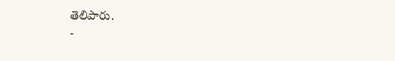తెలిపారు.
-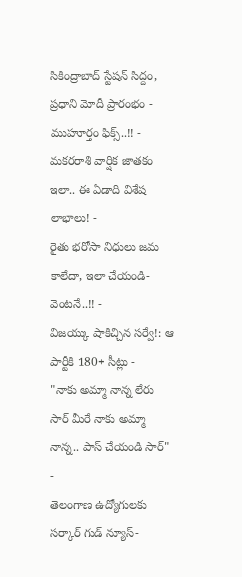సికింద్రాబాద్ స్టేషన్ సిద్దం, ప్రధాని మోదీ ప్రారంభం - ముహూర్తం ఫిక్స్..!! -
మకరరాశి వార్షిక జాతకం ఇలా.. ఈ ఏడాది విశేష లాభాలు! -
రైతు భరోసా నిధులు జమ కాలేదా, ఇలా చేయండి- వెంటనే..!! -
విజయ్కు షాకిచ్చిన సర్వే!: ఆ పార్టీకి 180+ సీట్లు -
"నాకు అమ్మా నాన్న లేరు సార్ మీరే నాకు అమ్మా నాన్న.. పాస్ చేయండి సార్" -
తెలంగాణ ఉద్యోగులకు సర్కార్ గుడ్ న్యూస్-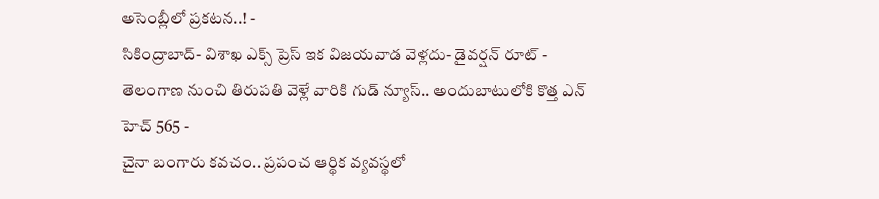అసెంబ్లీలో ప్రకటన..! -
సికింద్రాబాద్- విశాఖ ఎక్స్ ప్రెస్ ఇక విజయవాడ వెళ్లదు- డైవర్షన్ రూట్ -
తెలంగాణ నుంచి తిరుపతి వెళ్లే వారికి గుడ్ న్యూస్.. అందుబాటులోకి కొత్త ఎన్ హెచ్ 565 -
చైనా బంగారు కవచం.. ప్రపంచ ఆర్థిక వ్యవస్థలో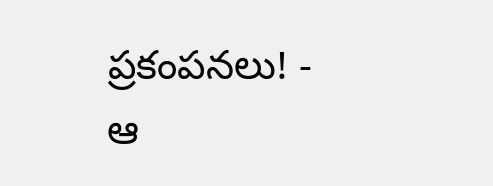ప్రకంపనలు! -
ఆ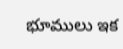భూములు ఇక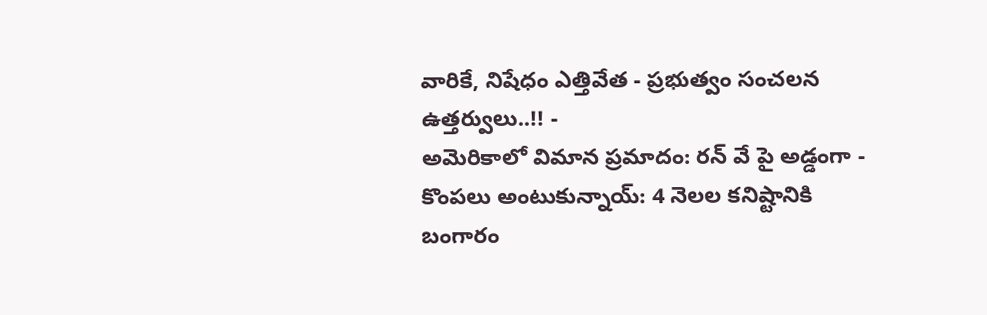వారికే, నిషేధం ఎత్తివేత - ప్రభుత్వం సంచలన ఉత్తర్వులు..!! -
అమెరికాలో విమాన ప్రమాదం: రన్ వే పై అడ్డంగా -
కొంపలు అంటుకున్నాయ్: 4 నెలల కనిష్టానికి బంగారం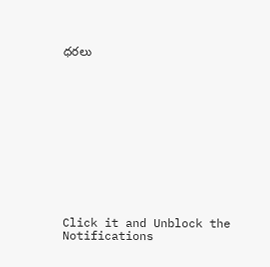ధరలు












Click it and Unblock the Notifications